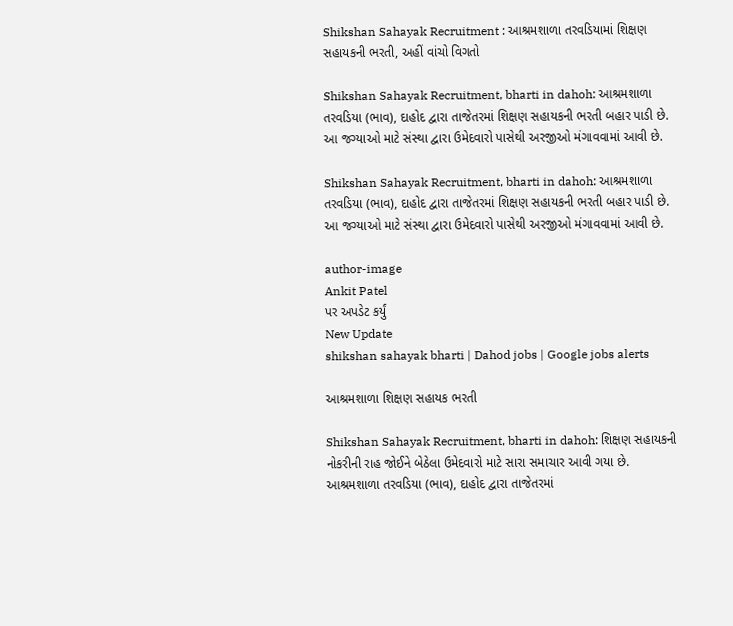Shikshan Sahayak Recruitment : આશ્રમશાળા તરવડિયામાં શિક્ષણ સહાયકની ભરતી, અહીં વાંચો વિગતો

Shikshan Sahayak Recruitment, bharti in dahoh: આશ્રમશાળા તરવડિયા (ભાવ), દાહોદ દ્વારા તાજેતરમાં શિક્ષણ સહાયકની ભરતી બહાર પાડી છે. આ જગ્યાઓ માટે સંસ્થા દ્વારા ઉમેદવારો પાસેથી અરજીઓ મંગાવવામાં આવી છે.

Shikshan Sahayak Recruitment, bharti in dahoh: આશ્રમશાળા તરવડિયા (ભાવ), દાહોદ દ્વારા તાજેતરમાં શિક્ષણ સહાયકની ભરતી બહાર પાડી છે. આ જગ્યાઓ માટે સંસ્થા દ્વારા ઉમેદવારો પાસેથી અરજીઓ મંગાવવામાં આવી છે.

author-image
Ankit Patel
પર અપડેટ કર્યું
New Update
shikshan sahayak bharti | Dahod jobs | Google jobs alerts

આશ્રમશાળા શિક્ષણ સહાયક ભરતી

Shikshan Sahayak Recruitment, bharti in dahoh: શિક્ષણ સહાયકની નોકરીની રાહ જોઈને બેઠેલા ઉમેદવારો માટે સારા સમાચાર આવી ગયા છે. આશ્રમશાળા તરવડિયા (ભાવ), દાહોદ દ્વારા તાજેતરમાં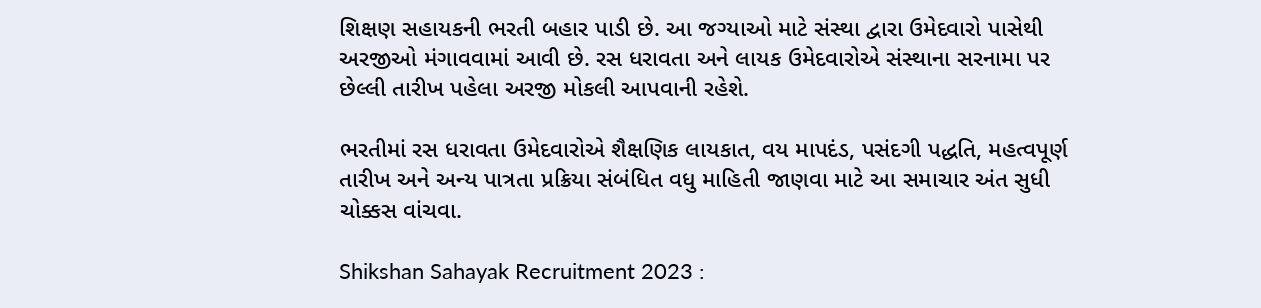શિક્ષણ સહાયકની ભરતી બહાર પાડી છે. આ જગ્યાઓ માટે સંસ્થા દ્વારા ઉમેદવારો પાસેથી અરજીઓ મંગાવવામાં આવી છે. રસ ધરાવતા અને લાયક ઉમેદવારોએ સંસ્થાના સરનામા પર છેલ્લી તારીખ પહેલા અરજી મોકલી આપવાની રહેશે.

ભરતીમાં રસ ધરાવતા ઉમેદવારોએ શૈક્ષણિક લાયકાત, વય માપદંડ, પસંદગી પદ્ધતિ, મહત્વપૂર્ણ તારીખ અને અન્ય પાત્રતા પ્રક્રિયા સંબંધિત વધુ માહિતી જાણવા માટે આ સમાચાર અંત સુધી ચોક્કસ વાંચવા.

Shikshan Sahayak Recruitment 2023 :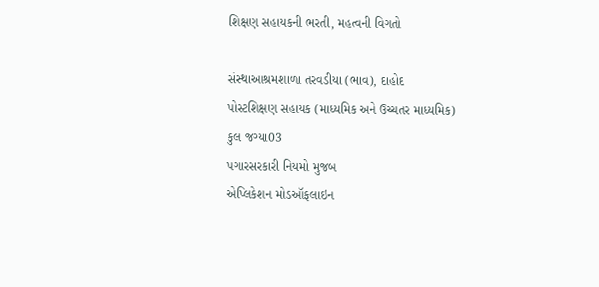શિક્ષણ સહાયકની ભરતી, મહત્વની વિગતો

સંસ્થાઆશ્રમશાળા તરવડીયા (ભાવ), દાહોદ
પોસ્ટશિક્ષણ સહાયક (માધ્યમિક અને ઉચ્ચતર માધ્યમિક)
કુલ જગ્યા03
પગારસરકારી નિયમો મુજબ
એપ્લિકેશન મોડઑફલાઇન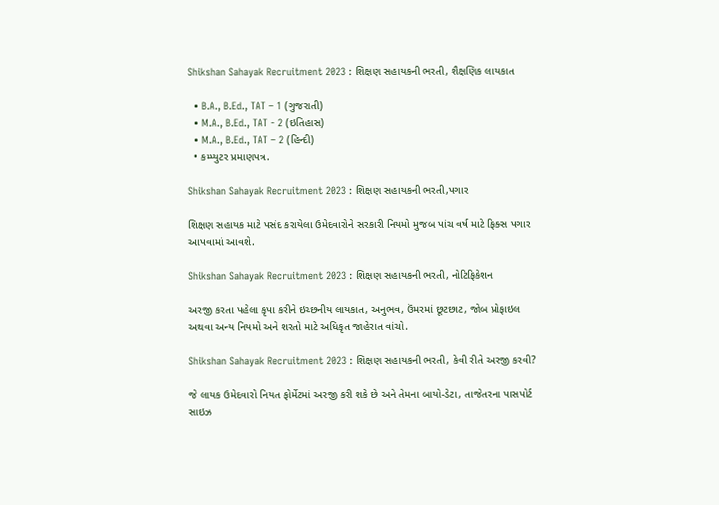Shikshan Sahayak Recruitment 2023 : શિક્ષણ સહાયકની ભરતી, શૈક્ષણિક લાયકાત

  • B.A., B.Ed., TAT – 1 (ગુજરાતી)
  • M.A., B.Ed., TAT - 2 (ઇતિહાસ)
  • M.A., B.Ed., TAT – 2 (હિન્દી)
  • કમ્પ્યુટર પ્રમાણપત્ર.

Shikshan Sahayak Recruitment 2023 : શિક્ષણ સહાયકની ભરતી,પગાર

શિક્ષણ સહાયક માટે પસંદ કરાયેલા ઉમેદવારોને સરકારી નિયમો મુજબ પાંચ વર્ષ માટે ફિક્સ પગાર આપવામાં આવશે.

Shikshan Sahayak Recruitment 2023 : શિક્ષણ સહાયકની ભરતી, નોટિફિકેશન

અરજી કરતા પહેલા કૃપા કરીને ઇચ્છનીય લાયકાત, અનુભવ, ઉંમરમાં છૂટછાટ, જોબ પ્રોફાઇલ અથવા અન્ય નિયમો અને શરતો માટે અધિકૃત જાહેરાત વાંચો.

Shikshan Sahayak Recruitment 2023 : શિક્ષણ સહાયકની ભરતી, કેવી રીતે અરજી કરવી?

જે લાયક ઉમેદવારો નિયત ફોર્મેટમાં અરજી કરી શકે છે અને તેમના બાયો-ડેટા, તાજેતરના પાસપોર્ટ સાઇઝ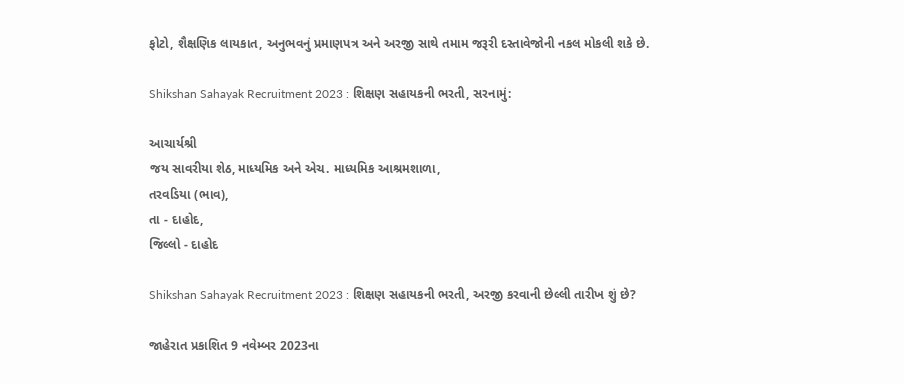ફોટો, શૈક્ષણિક લાયકાત, અનુભવનું પ્રમાણપત્ર અને અરજી સાથે તમામ જરૂરી દસ્તાવેજોની નકલ મોકલી શકે છે.

Shikshan Sahayak Recruitment 2023 : શિક્ષણ સહાયકની ભરતી, સરનામું:

આચાર્યશ્રી
જય સાવરીયા શેઠ, માધ્યમિક અને એચ. માધ્યમિક આશ્રમશાળા,
તરવડિયા (ભાવ),
તા - દાહોદ,
જિલ્લો - દાહોદ

Shikshan Sahayak Recruitment 2023 : શિક્ષણ સહાયકની ભરતી, અરજી કરવાની છેલ્લી તારીખ શું છે?

જાહેરાત પ્રકાશિત 9 નવેમ્બર 2023ના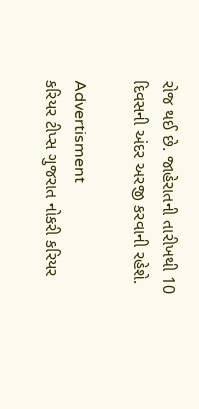રોજ થઈ છે. જાહેરાતની તારીખથી 10 દિવસની અંદર અરજી કરવાની રહેશે.

Advertisment
કરિયર ટીપ્સ ગુજરાત નોકરી કરિયર